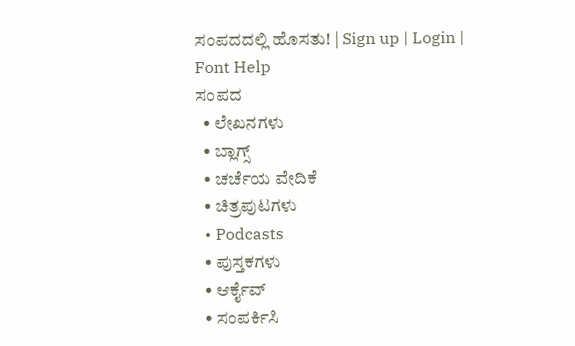ಸಂಪದದಲ್ಲಿ ಹೊಸತು! | Sign up | Login | Font Help
ಸಂಪದ
  • ಲೇಖನಗಳು
  • ಬ್ಲಾಗ್ಸ್
  • ಚರ್ಚೆಯ ವೇದಿಕೆ
  • ಚಿತ್ರಪುಟಗಳು
  • Podcasts
  • ಪುಸ್ತಕಗಳು
  • ಆರ್ಕೈವ್
  • ಸಂಪರ್ಕಿಸಿ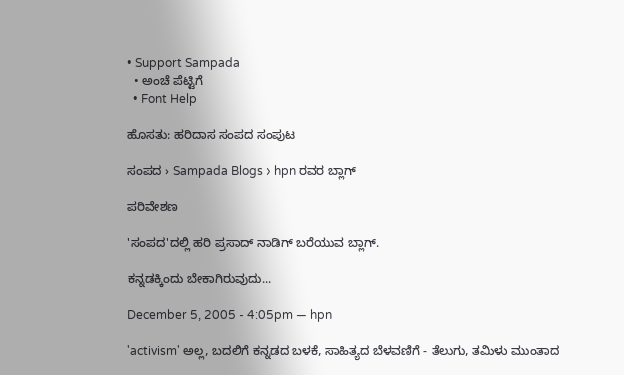• Support Sampada
  • ಅಂಚೆ ಪೆಟ್ಟಿಗೆ
  • Font Help

ಹೊಸತು: ಹರಿದಾಸ ಸಂಪದ ಸಂಪುಟ

ಸಂಪದ › Sampada Blogs › hpn ರವರ ಬ್ಲಾಗ್

ಪರಿವೇಶಣ

'ಸಂಪದ'ದಲ್ಲಿ ಹರಿ ಪ್ರಸಾದ್ ನಾಡಿಗ್ ಬರೆಯುವ ಬ್ಲಾಗ್.

ಕನ್ನಡಕ್ಕಿಂದು ಬೇಕಾಗಿರುವುದು...

December 5, 2005 - 4:05pm — hpn

'activism' ಅಲ್ಲ, ಬದಲಿಗೆ ಕನ್ನಡದ ಬಳಕೆ, ಸಾಹಿತ್ಯದ ಬೆಳವಣಿಗೆ - ತೆಲುಗು, ತಮಿಳು ಮುಂತಾದ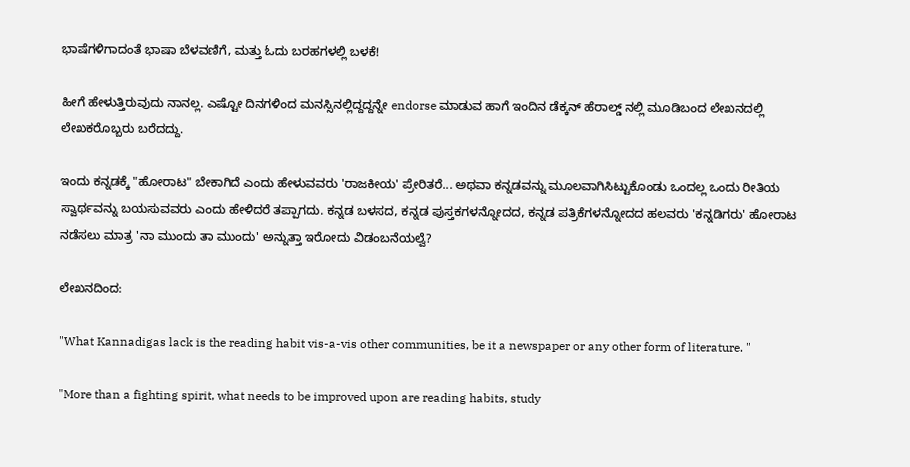ಭಾಷೆಗಳಿಗಾದಂತೆ ಭಾಷಾ ಬೆಳವಣಿಗೆ, ಮತ್ತು ಓದು ಬರಹಗಳಲ್ಲಿ ಬಳಕೆ!

ಹೀಗೆ ಹೇಳುತ್ತಿರುವುದು ನಾನಲ್ಲ. ಎಷ್ಟೋ ದಿನಗಳಿಂದ ಮನಸ್ಸಿನಲ್ಲಿದ್ದದ್ದನ್ನೇ endorse ಮಾಡುವ ಹಾಗೆ ಇಂದಿನ ಡೆಕ್ಕನ್ ಹೆರಾಲ್ಡ್ ನಲ್ಲಿ ಮೂಡಿಬಂದ ಲೇಖನದಲ್ಲಿ ಲೇಖಕರೊಬ್ಬರು ಬರೆದದ್ದು.

ಇಂದು ಕನ್ನಡಕ್ಕೆ "ಹೋರಾಟ" ಬೇಕಾಗಿದೆ ಎಂದು ಹೇಳುವವರು 'ರಾಜಕೀಯ' ಪ್ರೇರಿತರೆ... ಅಥವಾ ಕನ್ನಡವನ್ನು ಮೂಲವಾಗಿಸಿಟ್ಟುಕೊಂಡು ಒಂದಲ್ಲ ಒಂದು ರೀತಿಯ ಸ್ವಾರ್ಥವನ್ನು ಬಯಸುವವರು ಎಂದು ಹೇಳಿದರೆ ತಪ್ಪಾಗದು. ಕನ್ನಡ ಬಳಸದ, ಕನ್ನಡ ಪುಸ್ತಕಗಳನ್ನೋದದ, ಕನ್ನಡ ಪತ್ರಿಕೆಗಳನ್ನೋದದ ಹಲವರು 'ಕನ್ನಡಿಗರು' ಹೋರಾಟ ನಡೆಸಲು ಮಾತ್ರ 'ನಾ ಮುಂದು ತಾ ಮುಂದು' ಅನ್ನುತ್ತಾ ಇರೋದು ವಿಡಂಬನೆಯಲ್ವೆ?

ಲೇಖನದಿಂದ:

"What Kannadigas lack is the reading habit vis-a-vis other communities, be it a newspaper or any other form of literature. "

"More than a fighting spirit, what needs to be improved upon are reading habits, study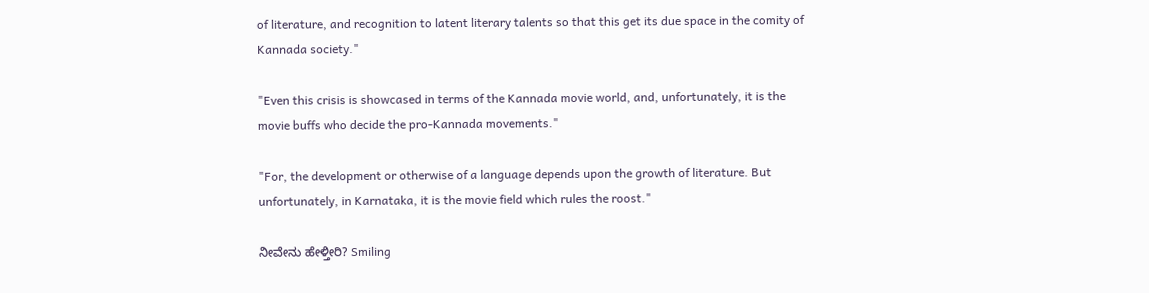of literature, and recognition to latent literary talents so that this get its due space in the comity of Kannada society."

"Even this crisis is showcased in terms of the Kannada movie world, and, unfortunately, it is the movie buffs who decide the pro-Kannada movements."

"For, the development or otherwise of a language depends upon the growth of literature. But unfortunately, in Karnataka, it is the movie field which rules the roost."

ನೀವೇನು ಹೇಳ್ತೀರಿ? Smiling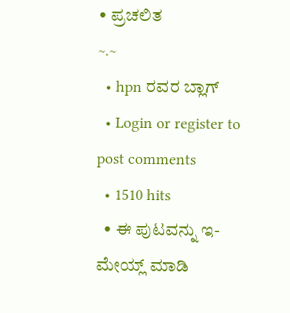• ಪ್ರಚಲಿತ
~.~
  • hpn ರವರ ಬ್ಲಾಗ್
  • Login or register to post comments
  • 1510 hits
  • ಈ ಪುಟವನ್ನು ಇ-ಮೇಯ್ಲ್ ಮಾಡಿ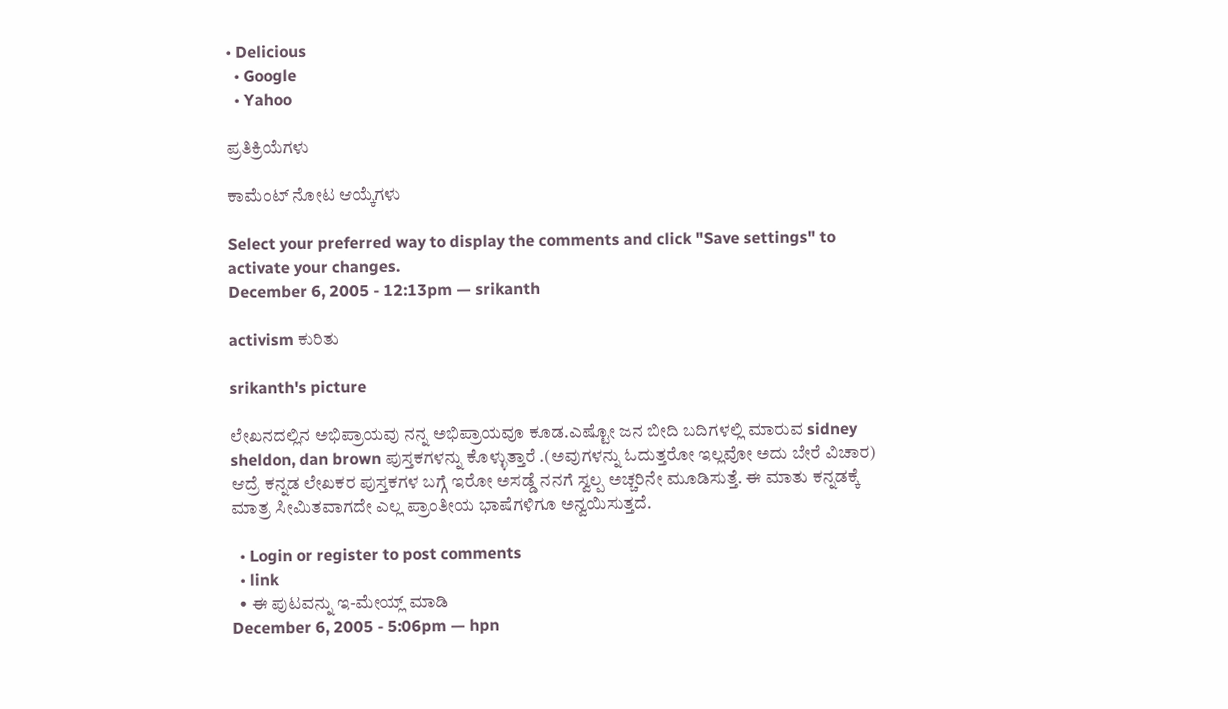• Delicious
  • Google
  • Yahoo

ಪ್ರತಿಕ್ರಿಯೆಗಳು

ಕಾಮೆಂಟ್ ನೋಟ ಆಯ್ಕೆಗಳು

Select your preferred way to display the comments and click "Save settings" to activate your changes.
December 6, 2005 - 12:13pm — srikanth

activism ಕುರಿತು

srikanth's picture

ಲೇಖನದಲ್ಲಿನ ಅಭಿಪ್ರಾಯವು ನನ್ನ ಅಭಿಪ್ರಾಯವೂ ಕೂಡ.ಎಷ್ಟೋ ಜನ ಬೀದಿ ಬದಿಗಳಲ್ಲಿ ಮಾರುವ sidney sheldon, dan brown ಪುಸ್ತಕಗಳನ್ನು ಕೊಳ್ಳುತ್ತಾರೆ .(ಅವುಗಳನ್ನು ಓದುತ್ತರೋ ಇಲ್ಲವೋ ಅದು ಬೇರೆ ವಿಚಾರ) ಆದ್ರೆ ಕನ್ನಡ ಲೇಖಕರ ಪುಸ್ತಕಗಳ ಬಗ್ಗೆ ಇರೋ ಅಸಡ್ಡೆ ನನಗೆ ಸ್ವಲ್ಪ ಅಚ್ಚರಿನೇ ಮೂಡಿಸುತ್ತೆ. ಈ ಮಾತು ಕನ್ನಡಕ್ಕೆ ಮಾತ್ರ ಸೀಮಿತವಾಗದೇ ಎಲ್ಲ ಪ್ರಾಂತೀಯ ಭಾಷೆಗಳಿಗೂ ಅನ್ವಯಿಸುತ್ತದೆ.

  • Login or register to post comments
  • link
  • ಈ ಪುಟವನ್ನು ಇ-ಮೇಯ್ಲ್ ಮಾಡಿ
December 6, 2005 - 5:06pm — hpn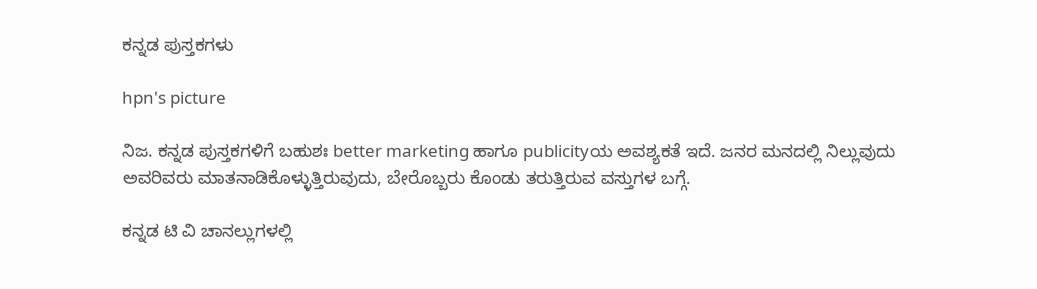ಕನ್ನಡ ಪುಸ್ತಕಗಳು

hpn's picture

ನಿಜ. ಕನ್ನಡ ಪುಸ್ತಕಗಳಿಗೆ ಬಹುಶಃ better marketing ಹಾಗೂ publicityಯ ಅವಶ್ಯಕತೆ ಇದೆ. ಜನರ ಮನದಲ್ಲಿ ನಿಲ್ಲುವುದು ಅವರಿವರು ಮಾತನಾಡಿಕೊಳ್ಳುತ್ತಿರುವುದು, ಬೇರೊಬ್ಬರು ಕೊಂಡು ತರುತ್ತಿರುವ ವಸ್ತುಗಳ ಬಗ್ಗೆ.

ಕನ್ನಡ ಟಿ ವಿ ಚಾನಲ್ಲುಗಳಲ್ಲಿ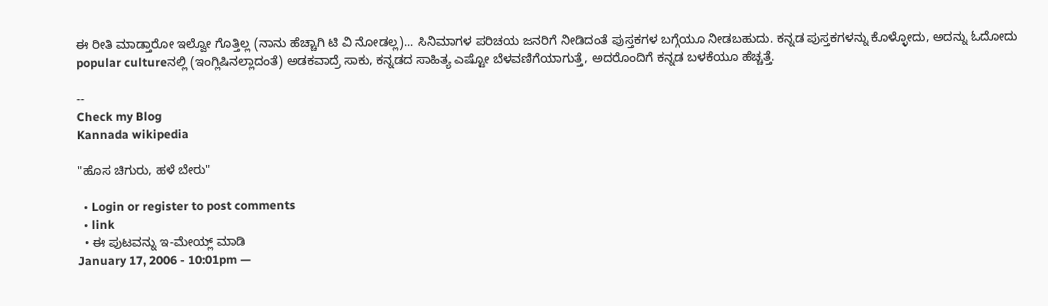ಈ ರೀತಿ ಮಾಡ್ತಾರೋ ಇಲ್ವೋ ಗೊತ್ತಿಲ್ಲ (ನಾನು ಹೆಚ್ಚಾಗಿ ಟಿ ವಿ ನೋಡಲ್ಲ)... ಸಿನಿಮಾಗಳ ಪರಿಚಯ ಜನರಿಗೆ ನೀಡಿದಂತೆ ಪುಸ್ತಕಗಳ ಬಗ್ಗೆಯೂ ನೀಡಬಹುದು. ಕನ್ನಡ ಪುಸ್ತಕಗಳನ್ನು ಕೊಳ್ಳೋದು, ಅದನ್ನು ಓದೋದು popular cultureನಲ್ಲಿ (ಇಂಗ್ಲಿಷಿನಲ್ಲಾದಂತೆ) ಅಡಕವಾದ್ರೆ ಸಾಕು, ಕನ್ನಡದ ಸಾಹಿತ್ಯ ಎಷ್ಟೋ ಬೆಳವಣಿಗೆಯಾಗುತ್ತೆ, ಅದರೊಂದಿಗೆ ಕನ್ನಡ ಬಳಕೆಯೂ ಹೆಚ್ಚತ್ತೆ.

--
Check my Blog
Kannada wikipedia

"ಹೊಸ ಚಿಗುರು, ಹಳೆ ಬೇರು"

  • Login or register to post comments
  • link
  • ಈ ಪುಟವನ್ನು ಇ-ಮೇಯ್ಲ್ ಮಾಡಿ
January 17, 2006 - 10:01pm —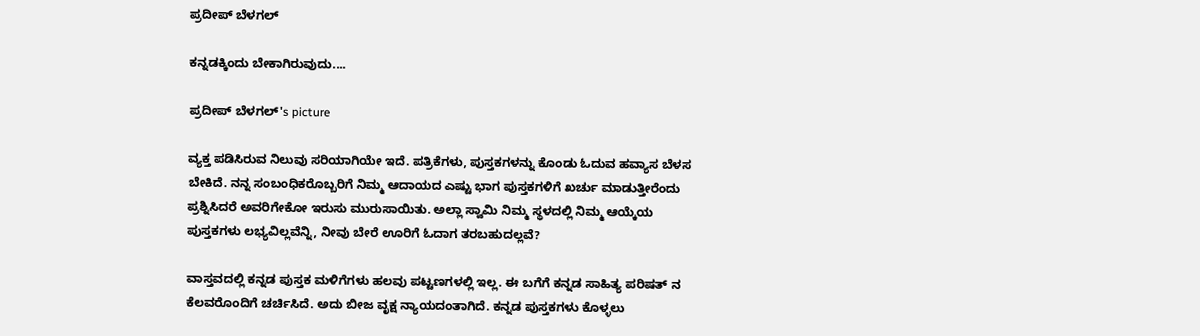ಪ್ರದೀಪ್ ಬೆಳಗಲ್

ಕನ್ನಡಕ್ಕಿಂದು ಬೇಕಾಗಿರುವುದು....

ಪ್ರದೀಪ್ ಬೆಳಗಲ್'s picture

ವ್ಯಕ್ತ ಪಡಿಸಿರುವ ನಿಲುವು ಸರಿಯಾಗಿಯೇ ಇದೆ. ಪತ್ರಿಕೆಗಳು, ಪುಸ್ತಕಗಳನ್ನು ಕೊಂಡು ಓದುವ ಹವ್ಯಾಸ ಬೆಳಸ ಬೇಕಿದೆ. ನನ್ನ ಸಂಬಂಧಿಕರೊಬ್ಬರಿಗೆ ನಿಮ್ಮ ಆದಾಯದ ಎಷ್ಟು ಭಾಗ ಪುಸ್ತಕಗಳಿಗೆ ಖರ್ಚು ಮಾಡುತ್ತೀರೆಂದು ಪ್ರಶ್ನಿಸಿದರೆ ಅವರಿಗೇಕೋ ಇರುಸು ಮುರುಸಾಯಿತು. ಅಲ್ಲಾ ಸ್ವಾಮಿ ನಿಮ್ಮ ಸ್ಥಳದಲ್ಲಿ ನಿಮ್ಮ ಆಯ್ಕೆಯ ಪುಸ್ತಕಗಳು ಲಭ್ಯವಿಲ್ಲವೆನ್ನಿ, ನೀವು ಬೇರೆ ಊರಿಗೆ ಓದಾಗ ತರಬಹುದಲ್ಲವೆ?

ವಾಸ್ತವದಲ್ಲಿ ಕನ್ನಡ ಪುಸ್ತಕ ಮಳಿಗೆಗಳು ಹಲವು ಪಟ್ಟಣಗಳಲ್ಲಿ ಇಲ್ಲ. ಈ ಬಗೆಗೆ ಕನ್ನಡ ಸಾಹಿತ್ಯ ಪರಿಷತ್ ನ ಕೆಲವರೊಂದಿಗೆ ಚರ್ಚಿಸಿದೆ. ಅದು ಬೀಜ ವೃಕ್ಷ ನ್ಯಾಯದಂತಾಗಿದೆ. ಕನ್ನಡ ಪುಸ್ತಕಗಳು ಕೊಳ್ಳಲು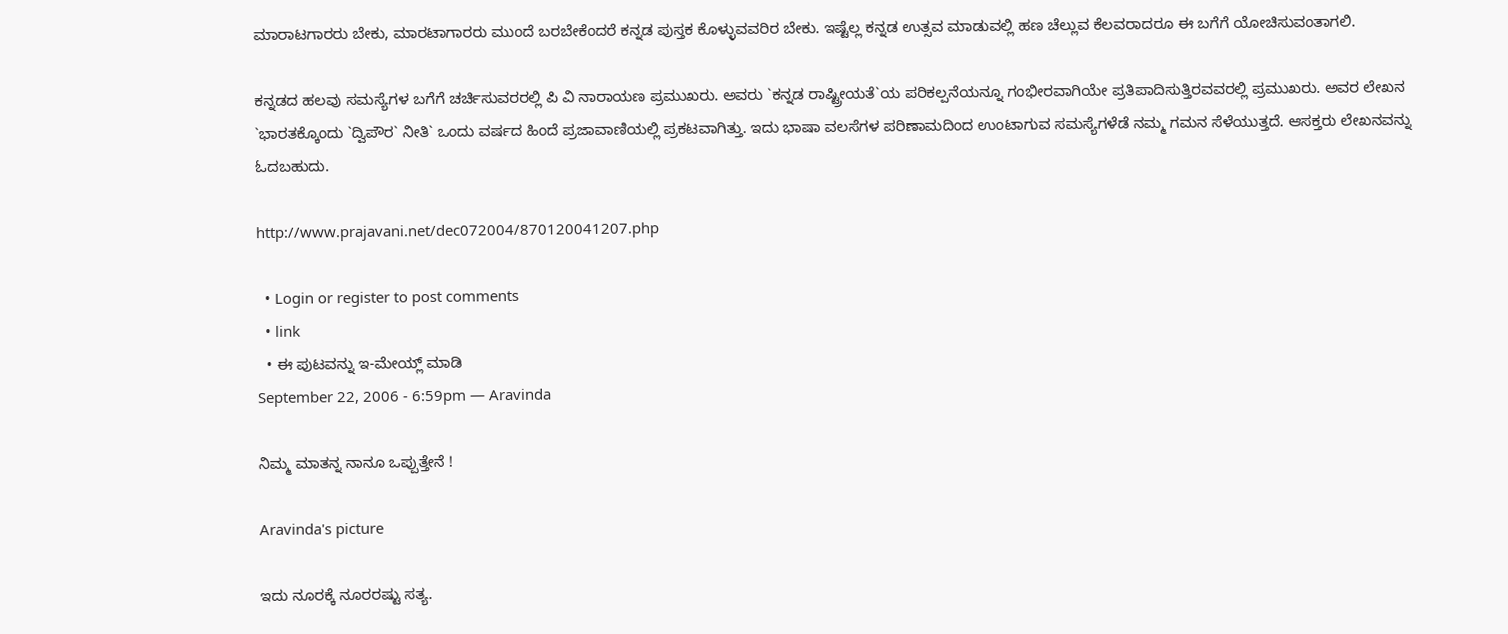ಮಾರಾಟಗಾರರು ಬೇಕು, ಮಾರಟಾಗಾರರು ಮುಂದೆ ಬರಬೇಕೆಂದರೆ ಕನ್ನಡ ಪುಸ್ತಕ ಕೊಳ್ಳುವವರಿರ ಬೇಕು. ಇಷ್ಟೆಲ್ಲ ಕನ್ನಡ ಉತ್ಸವ ಮಾಡುವಲ್ಲಿ ಹಣ ಚೆಲ್ಲುವ ಕೆಲವರಾದರೂ ಈ ಬಗೆಗೆ ಯೋಚಿಸುವಂತಾಗಲಿ.

ಕನ್ನಡದ ಹಲವು ಸಮಸ್ಯೆಗಳ ಬಗೆಗೆ ಚರ್ಚಿಸುವರರಲ್ಲಿ ಪಿ ವಿ ನಾರಾಯಣ ಪ್ರಮುಖರು. ಅವರು `ಕನ್ನಡ ರಾಷ್ಟ್ರೀಯತೆ`ಯ ಪರಿಕಲ್ಪನೆಯನ್ನೂ ಗಂಭೀರವಾಗಿಯೇ ಪ್ರತಿಪಾದಿಸುತ್ತಿರವವರಲ್ಲಿ ಪ್ರಮುಖರು. ಅವರ ಲೇಖನ `ಭಾರತಕ್ಕೊಂದು `ದ್ವಿಪೌರ` ನೀತಿ` ಒಂದು ವರ್ಷದ ಹಿಂದೆ ಪ್ರಜಾವಾಣಿಯಲ್ಲಿ ಪ್ರಕಟವಾಗಿತ್ತು. ಇದು ಭಾಷಾ ವಲಸೆಗಳ ಪರಿಣಾಮದಿಂದ ಉಂಟಾಗುವ ಸಮಸ್ಯೆಗಳೆಡೆ ನಮ್ಮ ಗಮನ ಸೆಳೆಯುತ್ತದೆ. ಆಸಕ್ತರು ಲೇಖನವನ್ನು ಓದಬಹುದು.

http://www.prajavani.net/dec072004/870120041207.php

  • Login or register to post comments
  • link
  • ಈ ಪುಟವನ್ನು ಇ-ಮೇಯ್ಲ್ ಮಾಡಿ
September 22, 2006 - 6:59pm — Aravinda

ನಿಮ್ಮ ಮಾತನ್ನ ನಾನೂ ಒಪ್ಪುತ್ತೇನೆ !

Aravinda's picture

ಇದು ನೂರಕ್ಕೆ ನೂರರಷ್ಟು ಸತ್ಯ.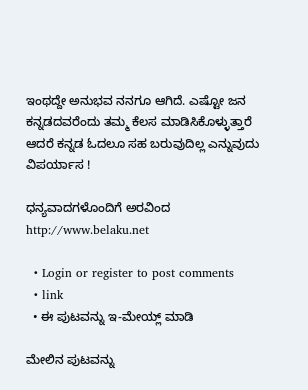ಇಂಥದ್ದೇ ಅನುಭವ ನನಗೂ ಆಗಿದೆ. ಎಷ್ಟೋ ಜನ ಕನ್ನಡದವರೆಂದು ತಮ್ಮ ಕೆಲಸ ಮಾಡಿಸಿಕೊಳ್ಳುತ್ತಾರೆ ಆದರೆ ಕನ್ನಡ ಓದಲೂ ಸಹ ಬರುವುದಿಲ್ಲ ಎನ್ನುವುದು ವಿಪರ್ಯಾಸ !

ಧನ್ಯವಾದಗಳೊಂದಿಗೆ ಅರವಿಂದ http://www.belaku.net

  • Login or register to post comments
  • link
  • ಈ ಪುಟವನ್ನು ಇ-ಮೇಯ್ಲ್ ಮಾಡಿ

ಮೇಲಿನ ಪುಟವನ್ನು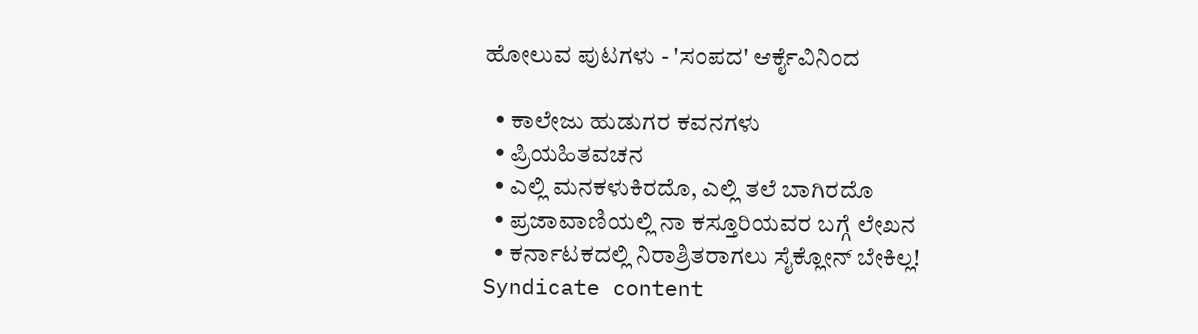ಹೋಲುವ ಪುಟಗಳು - 'ಸಂಪದ' ಆರ್ಕೈವಿನಿಂದ

  • ಕಾಲೇಜು ಹುಡುಗರ ಕವನಗಳು
  • ಪ್ರಿಯಹಿತವಚನ
  • ಎಲ್ಲಿ ಮನಕಳುಕಿರದೊ, ಎಲ್ಲಿ ತಲೆ ಬಾಗಿರದೊ
  • ಪ್ರಜಾವಾಣಿಯಲ್ಲಿ ನಾ ಕಸ್ತೂರಿಯವರ ಬಗ್ಗೆ ಲೇಖನ
  • ಕರ್ನಾಟಕದಲ್ಲಿ ನಿರಾಶ್ರಿತರಾಗಲು ಸೈಕ್ಲೋನ್ ಬೇಕಿಲ್ಲ!
Syndicate content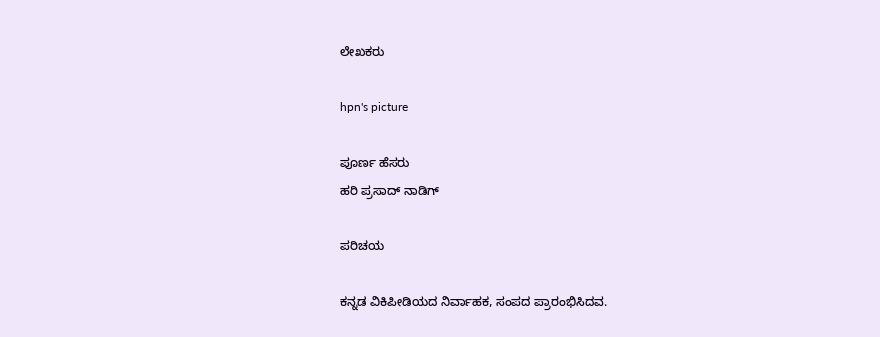ಲೇಖಕರು

hpn's picture

ಪೂರ್ಣ ಹೆಸರು
ಹರಿ ಪ್ರಸಾದ್ ನಾಡಿಗ್

ಪರಿಚಯ

ಕನ್ನಡ ವಿಕಿಪೀಡಿಯದ ನಿರ್ವಾಹಕ, ಸಂಪದ ಪ್ರಾರಂಭಿಸಿದವ.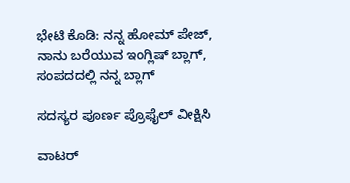ಭೇಟಿ ಕೊಡಿ: ನನ್ನ ಹೋಮ್ ಪೇಜ್, ನಾನು ಬರೆಯುವ ಇಂಗ್ಲಿಷ್ ಬ್ಲಾಗ್, ಸಂಪದದಲ್ಲಿ ನನ್ನ ಬ್ಲಾಗ್

ಸದಸ್ಯರ ಪೂರ್ಣ ಪ್ರೊಫೈಲ್ ವೀಕ್ಷಿಸಿ

ವಾಟರ್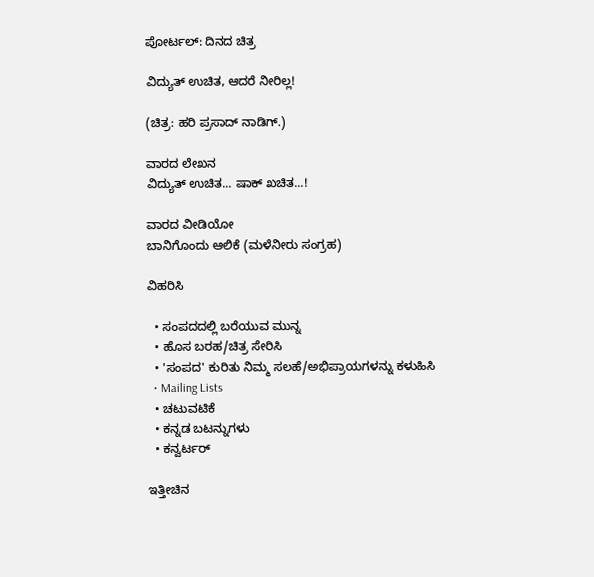ಪೋರ್ಟಲ್: ದಿನದ ಚಿತ್ರ

ವಿದ್ಯುತ್ ಉಚಿತ, ಆದರೆ ನೀರಿಲ್ಲ!

(ಚಿತ್ರ: ಹರಿ ಪ್ರಸಾದ್ ನಾಡಿಗ್.)

ವಾರದ ಲೇಖನ
ವಿದ್ಯುತ್ ಉಚಿತ... ಷಾಕ್ ಖಚಿತ...!

ವಾರದ ವೀಡಿಯೋ
ಬಾನಿಗೊಂದು ಆಲಿಕೆ (ಮಳೆನೀರು ಸಂಗ್ರಹ)

ವಿಹರಿಸಿ

  • ಸಂಪದದಲ್ಲಿ ಬರೆಯುವ ಮುನ್ನ
  • ಹೊಸ ಬರಹ/ಚಿತ್ರ ಸೇರಿಸಿ
  • 'ಸಂಪದ' ಕುರಿತು ನಿಮ್ಮ ಸಲಹೆ/ಅಭಿಪ್ರಾಯಗಳನ್ನು ಕಳುಹಿಸಿ
  • Mailing Lists
  • ಚಟುವಟಿಕೆ
  • ಕನ್ನಡ ಬಟನ್ನುಗಳು
  • ಕನ್ವರ್ಟರ್

ಇತ್ತೀಚಿನ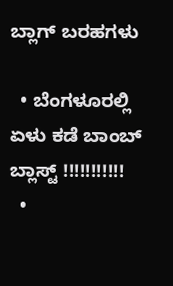ಬ್ಲಾಗ್ ಬರಹಗಳು

  • ಬೆಂಗಳೂರಲ್ಲಿ ಏಳು ಕಡೆ ಬಾಂಬ್ ಬ್ಲಾಸ್ಟ್ !!!!!!!!!!!
  •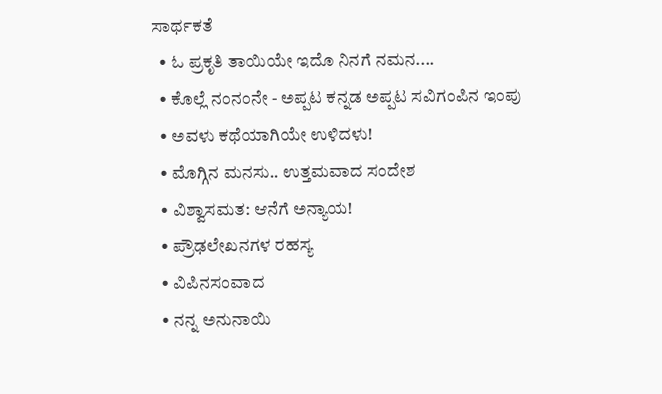ಸಾರ್ಥಕತೆ
  • ಓ ಪ್ರಕೃತಿ ತಾಯಿಯೇ ಇದೊ ನಿನಗೆ ನಮನ....
  • ಕೊಲ್ಲೆ ನಂನಂನೇ - ಅಪ್ಪಟ ಕನ್ನಡ ಅಪ್ಪಟ ಸವಿಗಂಪಿನ ಇಂಪು
  • ಅವಳು ಕಥೆಯಾಗಿಯೇ ಉಳಿದಳು!
  • ಮೊಗ್ಗಿನ ಮನಸು.. ಉತ್ತಮವಾದ ಸಂದೇಶ
  • ವಿಶ್ವಾಸಮತ: ಆನೆಗೆ ಅನ್ಯಾಯ!
  • ಪ್ರೌಢಲೇಖನಗಳ ರಹಸ್ಯ
  • ವಿಪಿನಸಂವಾದ
  • ನನ್ನ ಅನುನಾಯಿ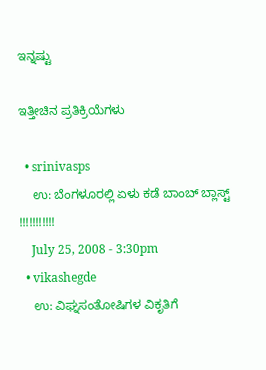ಇನ್ನಷ್ಟು

ಇತ್ತೀಚಿನ ಪ್ರತಿಕ್ರಿಯೆಗಳು

  • srinivasps
    ಉ: ಬೆಂಗಳೂರಲ್ಲಿ ಏಳು ಕಡೆ ಬಾಂಬ್ ಬ್ಲಾಸ್ಟ್ !!!!!!!!!!!
    July 25, 2008 - 3:30pm
  • vikashegde
    ಉ: ವಿಘ್ನಸಂತೋಷಿಗಳ ವಿಕೃತಿಗೆ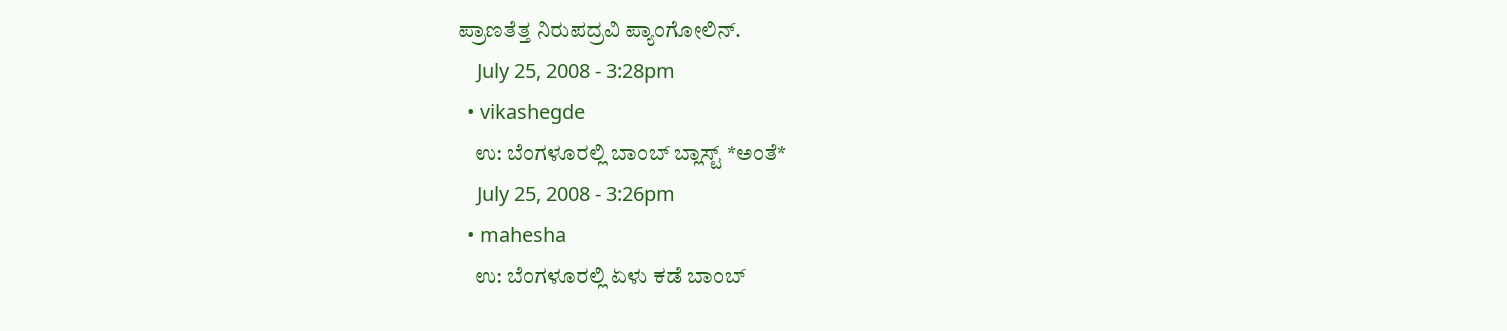ಪ್ರಾಣತೆತ್ತ ನಿರುಪದ್ರವಿ ಪ್ಯಾಂಗೋಲಿನ್.
    July 25, 2008 - 3:28pm
  • vikashegde
    ಉ: ಬೆಂಗಳೂರಲ್ಲಿ ಬಾಂಬ್ ಬ್ಲಾಸ್ಟ್ *ಅಂತೆ*
    July 25, 2008 - 3:26pm
  • mahesha
    ಉ: ಬೆಂಗಳೂರಲ್ಲಿ ಏಳು ಕಡೆ ಬಾಂಬ್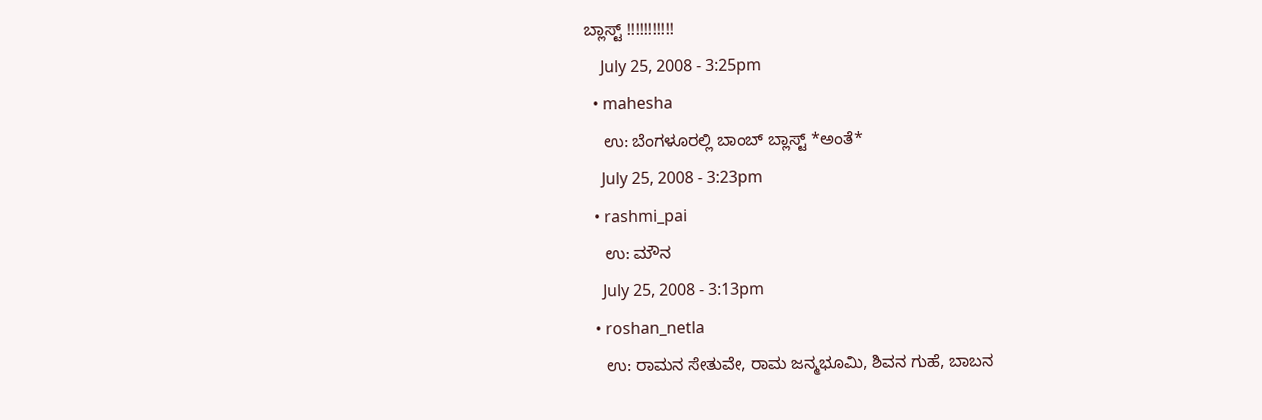ಬ್ಲಾಸ್ಟ್ !!!!!!!!!!!
    July 25, 2008 - 3:25pm
  • mahesha
    ಉ: ಬೆಂಗಳೂರಲ್ಲಿ ಬಾಂಬ್ ಬ್ಲಾಸ್ಟ್ *ಅಂತೆ*
    July 25, 2008 - 3:23pm
  • rashmi_pai
    ಉ: ಮೌನ
    July 25, 2008 - 3:13pm
  • roshan_netla
    ಉ: ರಾಮನ ಸೇತುವೇ, ರಾಮ ಜನ್ಮಭೂಮಿ, ಶಿವನ ಗುಹೆ, ಬಾಬನ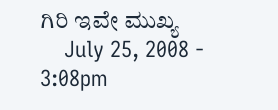ಗಿರಿ ಇವೇ ಮುಖ್ಯ
    July 25, 2008 - 3:08pm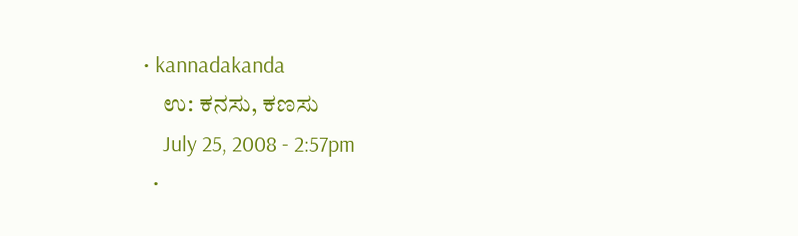• kannadakanda
    ಉ: ಕನಸು, ಕಣಸು
    July 25, 2008 - 2:57pm
  •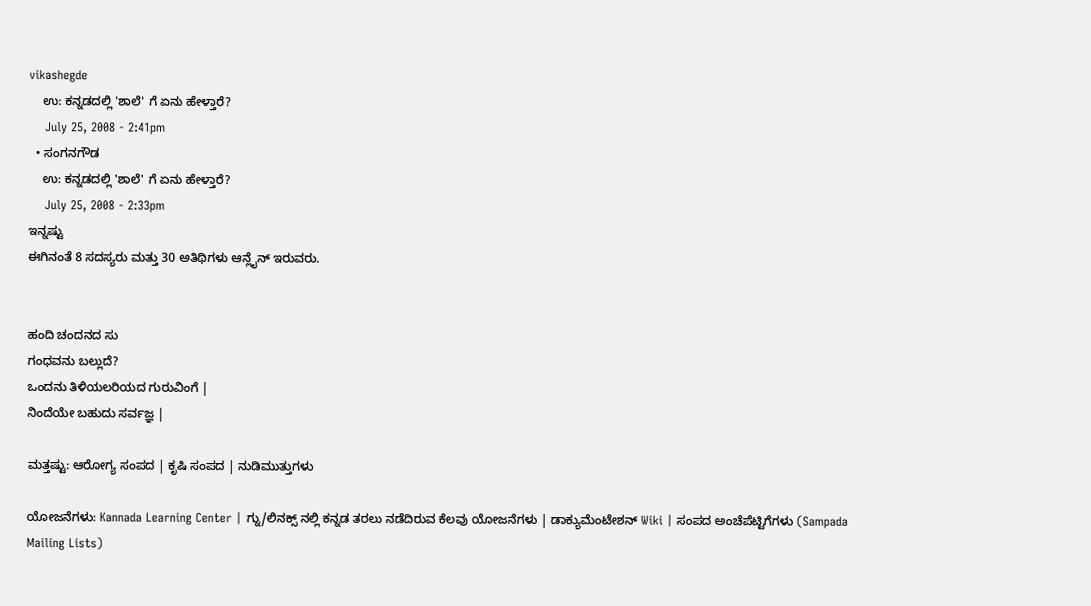vikashegde
    ಉ: ಕನ್ನಡದಲ್ಲಿ 'ಶಾಲೆ' ಗೆ ಏನು ಹೇಳ್ತಾರೆ?
    July 25, 2008 - 2:41pm
  • ಸಂಗನಗೌಡ
    ಉ: ಕನ್ನಡದಲ್ಲಿ 'ಶಾಲೆ' ಗೆ ಏನು ಹೇಳ್ತಾರೆ?
    July 25, 2008 - 2:33pm
ಇನ್ನಷ್ಟು
ಈಗಿನಂತೆ 8 ಸದಸ್ಯರು ಮತ್ತು 30 ಅತಿಥಿಗಳು ಆನ್ಲೈನ್ ಇರುವರು.


ಹಂದಿ ಚಂದನದ ಸು
ಗಂಧವನು ಬಲ್ಲುದೆ?
ಒಂದನು ತಿಳಿಯಲರಿಯದ ಗುರುವಿಂಗೆ |
ನಿಂದೆಯೇ ಬಹುದು ಸರ್ವಜ್ಞ |

ಮತ್ತಷ್ಟು: ಆರೋಗ್ಯ ಸಂಪದ | ಕೃಷಿ ಸಂಪದ | ನುಡಿಮುತ್ತುಗಳು

ಯೋಜನೆಗಳು: Kannada Learning Center | ಗ್ನು/ಲಿನಕ್ಸ್ ನಲ್ಲಿ ಕನ್ನಡ ತರಲು ನಡೆದಿರುವ ಕೆಲವು ಯೋಜನೆಗಳು | ಡಾಕ್ಯುಮೆಂಟೇಶನ್ Wiki | ಸಂಪದ ಅಂಚೆಪೆಟ್ಟಿಗೆಗಳು (Sampada Mailing Lists)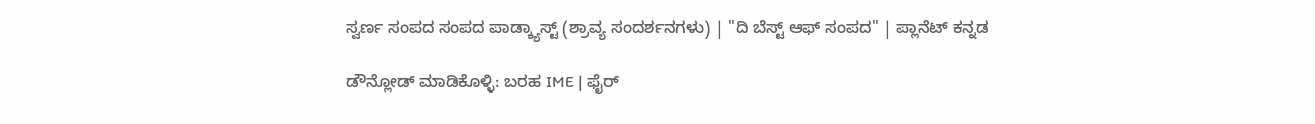ಸ್ವರ್ಣ ಸಂಪದ ಸಂಪದ ಪಾಡ್ಕ್ಯಾಸ್ಟ್ (ಶ್ರಾವ್ಯ ಸಂದರ್ಶನಗಳು) | "ದಿ ಬೆಸ್ಟ್ ಆಫ್ ಸಂಪದ" | ಪ್ಲಾನೆಟ್ ಕನ್ನಡ

ಡೌನ್ಲೋಡ್ ಮಾಡಿಕೊಳ್ಳಿ: ಬರಹ IME | ಫೈರ್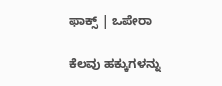ಫಾಕ್ಸ್ | ಒಪೇರಾ

ಕೆಲವು ಹಕ್ಕುಗಳನ್ನು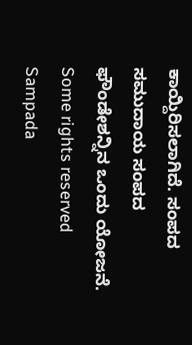ಕಾಯ್ದಿರಿಸಲಾಗಿದೆ. ಸಂಪದ ಸಮುದಾಯ ಸಂಪದ ಫೌಂಡೇಶನ್ನಿನ ಒಂದು ಯೋಜನೆ.
Some rights reserved Sampada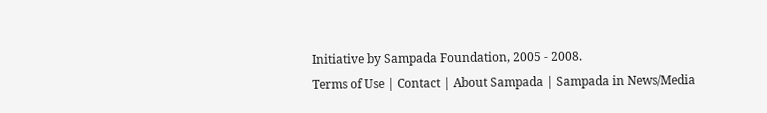Initiative by Sampada Foundation, 2005 - 2008.
Terms of Use | Contact | About Sampada | Sampada in News/Media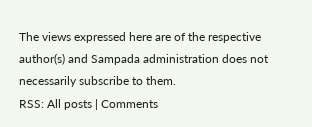The views expressed here are of the respective author(s) and Sampada administration does not necessarily subscribe to them.
RSS: All posts | Comments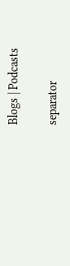Blogs | Podcasts

separator